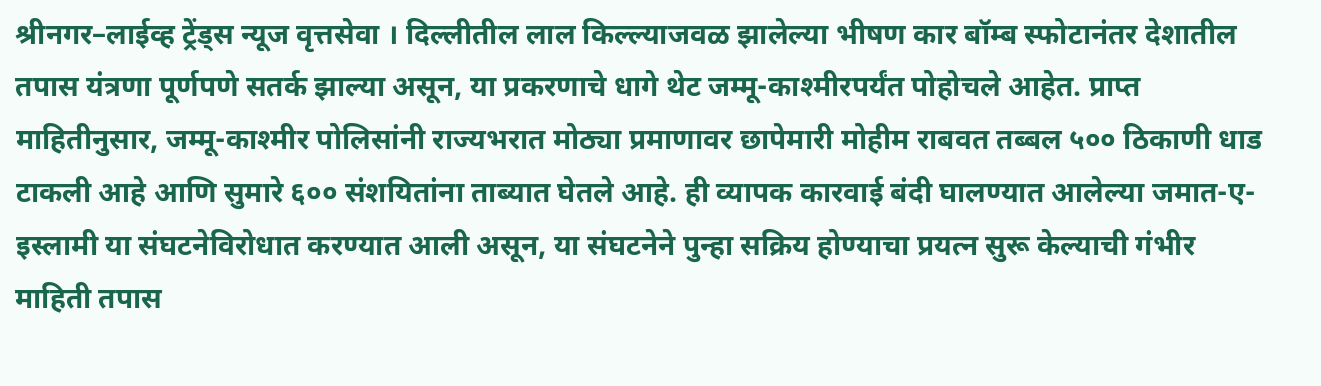श्रीनगर–लाईव्ह ट्रेंड्स न्यूज वृत्तसेवा । दिल्लीतील लाल किल्ल्याजवळ झालेल्या भीषण कार बॉम्ब स्फोटानंतर देशातील तपास यंत्रणा पूर्णपणे सतर्क झाल्या असून, या प्रकरणाचे धागे थेट जम्मू-काश्मीरपर्यंत पोहोचले आहेत. प्राप्त माहितीनुसार, जम्मू-काश्मीर पोलिसांनी राज्यभरात मोठ्या प्रमाणावर छापेमारी मोहीम राबवत तब्बल ५०० ठिकाणी धाड टाकली आहे आणि सुमारे ६०० संशयितांना ताब्यात घेतले आहे. ही व्यापक कारवाई बंदी घालण्यात आलेल्या जमात-ए-इस्लामी या संघटनेविरोधात करण्यात आली असून, या संघटनेने पुन्हा सक्रिय होण्याचा प्रयत्न सुरू केल्याची गंभीर माहिती तपास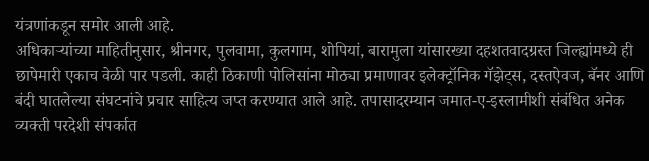यंत्रणांकडून समोर आली आहे.
अधिकाऱ्यांच्या माहितीनुसार, श्रीनगर, पुलवामा, कुलगाम, शोपियां, बारामुला यांसारख्या दहशतवादग्रस्त जिल्ह्यांमध्ये ही छापेमारी एकाच वेळी पार पडली. काही ठिकाणी पोलिसांना मोठ्या प्रमाणावर इलेक्ट्रॉनिक गॅझेट्स, दस्तऐवज, बॅनर आणि बंदी घातलेल्या संघटनांचे प्रचार साहित्य जप्त करण्यात आले आहे. तपासादरम्यान जमात-ए-इस्लामीशी संबंधित अनेक व्यक्ती परदेशी संपर्कात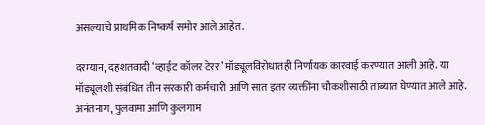असल्याचे प्राथमिक निष्कर्ष समोर आले आहेत.

दरम्यान, दहशतवादी ‘व्हाईट कॉलर टेरर’ मॉड्यूलविरोधातही निर्णायक कारवाई करण्यात आली आहे. या मॉड्यूलशी संबंधित तीन सरकारी कर्मचारी आणि सात इतर व्यक्तींना चौकशीसाठी ताब्यात घेण्यात आले आहे. अनंतनाग, पुलवामा आणि कुलगाम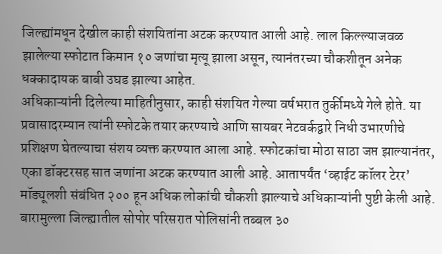जिल्ह्यांमधून देखील काही संशयितांना अटक करण्यात आली आहे. लाल किल्ल्याजवळ झालेल्या स्फोटात किमान १० जणांचा मृत्यू झाला असून, त्यानंतरच्या चौकशीतून अनेक धक्कादायक बाबी उघड झाल्या आहेत.
अधिकाऱ्यांनी दिलेल्या माहितीनुसार, काही संशयित गेल्या वर्षभरात तुर्कीमध्ये गेले होते. या प्रवासादरम्यान त्यांनी स्फोटके तयार करण्याचे आणि सायबर नेटवर्कद्वारे निधी उभारणीचे प्रशिक्षण घेतल्याचा संशय व्यक्त करण्यात आला आहे. स्फोटकांचा मोठा साठा जप्त झाल्यानंतर, एका डॉक्टरसह सात जणांना अटक करण्यात आली आहे. आतापर्यंत ‘व्हाईट कॉलर टेरर’ मॉड्यूलशी संबंधित २०० हून अधिक लोकांची चौकशी झाल्याचे अधिकाऱ्यांनी पुष्टी केली आहे.
बारामुल्ला जिल्ह्यातील सोपोर परिसरात पोलिसांनी तब्बल ३०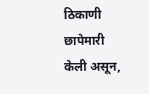ठिकाणी छापेमारी केली असून,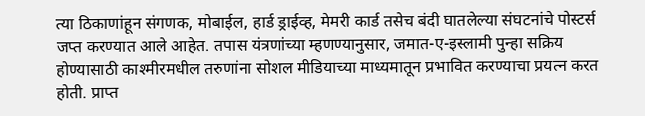त्या ठिकाणांहून संगणक, मोबाईल, हार्ड ड्राईव्ह, मेमरी कार्ड तसेच बंदी घातलेल्या संघटनांचे पोस्टर्स जप्त करण्यात आले आहेत. तपास यंत्रणांच्या म्हणण्यानुसार, जमात-ए-इस्लामी पुन्हा सक्रिय होण्यासाठी काश्मीरमधील तरुणांना सोशल मीडियाच्या माध्यमातून प्रभावित करण्याचा प्रयत्न करत होती. प्राप्त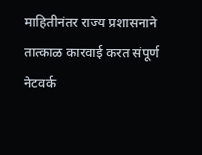माहितीनंतर राज्य प्रशासनाने तात्काळ कारवाई करत संपूर्ण नेटवर्क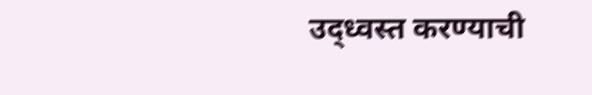उद्ध्वस्त करण्याची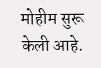मोहीम सुरू केली आहे.